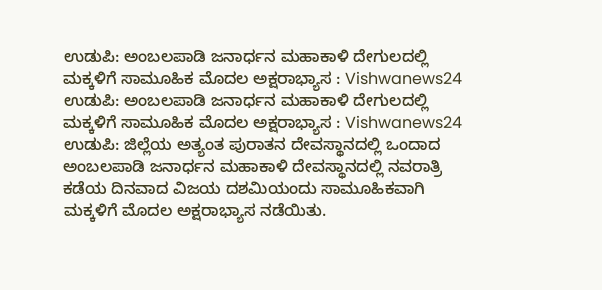ಉಡುಪಿ: ಅಂಬಲಪಾಡಿ ಜನಾರ್ಧನ ಮಹಾಕಾಳಿ ದೇಗುಲದಲ್ಲಿ ಮಕ್ಕಳಿಗೆ ಸಾಮೂಹಿಕ ಮೊದಲ ಅಕ್ಷರಾಭ್ಯಾಸ : Vishwanews24
ಉಡುಪಿ: ಅಂಬಲಪಾಡಿ ಜನಾರ್ಧನ ಮಹಾಕಾಳಿ ದೇಗುಲದಲ್ಲಿ ಮಕ್ಕಳಿಗೆ ಸಾಮೂಹಿಕ ಮೊದಲ ಅಕ್ಷರಾಭ್ಯಾಸ : Vishwanews24
ಉಡುಪಿ: ಜಿಲ್ಲೆಯ ಅತ್ಯಂತ ಪುರಾತನ ದೇವಸ್ಥಾನದಲ್ಲಿ ಒಂದಾದ ಅಂಬಲಪಾಡಿ ಜನಾರ್ಧನ ಮಹಾಕಾಳಿ ದೇವಸ್ಥಾನದಲ್ಲಿ ನವರಾತ್ರಿ ಕಡೆಯ ದಿನವಾದ ವಿಜಯ ದಶಮಿಯಂದು ಸಾಮೂಹಿಕವಾಗಿ ಮಕ್ಕಳಿಗೆ ಮೊದಲ ಅಕ್ಷರಾಭ್ಯಾಸ ನಡೆಯಿತು.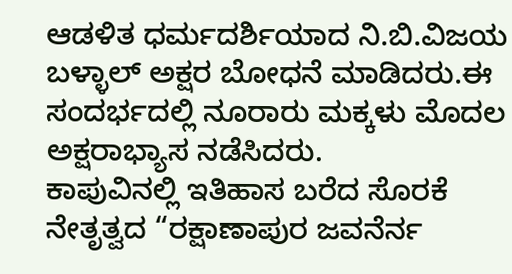ಆಡಳಿತ ಧರ್ಮದರ್ಶಿಯಾದ ನಿ.ಬಿ.ವಿಜಯ ಬಳ್ಳಾಲ್ ಅಕ್ಷರ ಬೋಧನೆ ಮಾಡಿದರು.ಈ ಸಂದರ್ಭದಲ್ಲಿ ನೂರಾರು ಮಕ್ಕಳು ಮೊದಲ ಅಕ್ಷರಾಭ್ಯಾಸ ನಡೆಸಿದರು.
ಕಾಪುವಿನಲ್ಲಿ ಇತಿಹಾಸ ಬರೆದ ಸೊರಕೆ ನೇತೃತ್ವದ “ರಕ್ಷಾಣಾಪುರ ಜವನೆರ್ನ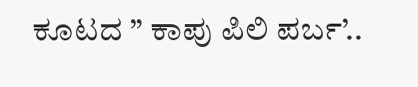ಕೂಟದ ” ಕಾಪು ಪಿಲಿ ಪರ್ಬ’..